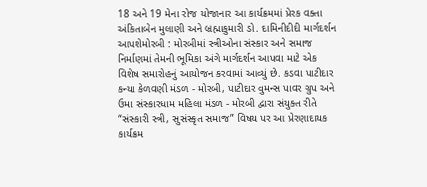18 અને 19 મેના રોજ યોજાનાર આ કાર્યક્રમમાં પ્રેરક વક્તા અંકિતાબેન મુલાણી અને બ્રહ્માકુમારી ડો. દામિનીદીદી માર્ગદર્શન આપશેમોરબી : મોરબીમાં સ્ત્રીઓના સંસ્કાર અને સમાજ નિર્માણમાં તેમની ભૂમિકા અંગે માર્ગદર્શન આપવા માટે એક વિશેષ સમારોહનું આયોજન કરવામાં આવ્યું છે. કડવા પાટીદાર કન્યા કેળવણી મંડળ - મોરબી, પાટીદાર વુમન્સ પાવર ગ્રુપ અને ઉમા સંસ્કારધામ મહિલા મંડળ - મોરબી દ્વારા સંયુક્ત રીતે “સંસ્કારી સ્ત્રી, સુસંસ્કૃત સમાજ” વિષય પર આ પ્રેરણાદાયક કાર્યક્રમ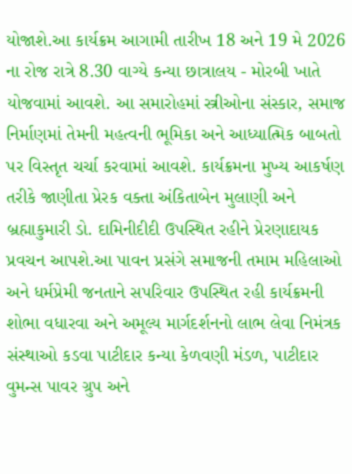યોજાશે.આ કાર્યક્રમ આગામી તારીખ 18 અને 19 મે 2026 ના રોજ રાત્રે 8.30 વાગ્યે કન્યા છાત્રાલય - મોરબી ખાતે યોજવામાં આવશે. આ સમારોહમાં સ્ત્રીઓના સંસ્કાર, સમાજ નિર્માણમાં તેમની મહત્વની ભૂમિકા અને આધ્યાત્મિક બાબતો પર વિસ્તૃત ચર્ચા કરવામાં આવશે. કાર્યક્રમના મુખ્ય આકર્ષણ તરીકે જાણીતા પ્રેરક વક્તા અંકિતાબેન મુલાણી અને બ્રહ્માકુમારી ડો. દામિનીદીદી ઉપસ્થિત રહીને પ્રેરણાદાયક પ્રવચન આપશે.આ પાવન પ્રસંગે સમાજની તમામ મહિલાઓ અને ધર્મપ્રેમી જનતાને સપરિવાર ઉપસ્થિત રહી કાર્યક્રમની શોભા વધારવા અને અમૂલ્ય માર્ગદર્શનનો લાભ લેવા નિમંત્રક સંસ્થાઓ કડવા પાટીદાર કન્યા કેળવણી મંડળ, પાટીદાર વુમન્સ પાવર ગ્રુપ અને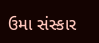ઉમા સંસ્કાર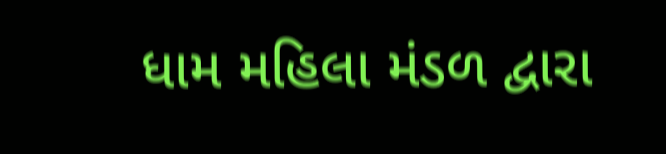ધામ મહિલા મંડળ દ્વારા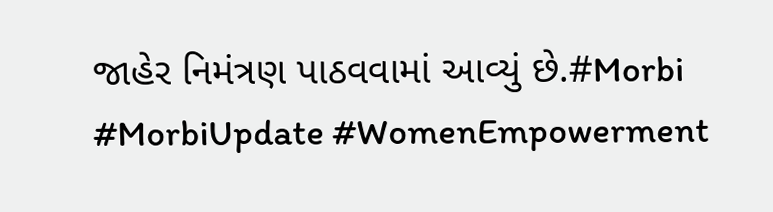જાહેર નિમંત્રણ પાઠવવામાં આવ્યું છે.#Morbi #MorbiUpdate #WomenEmpowerment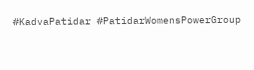#KadvaPatidar #PatidarWomensPowerGroup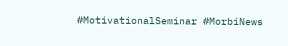#MotivationalSeminar #MorbiNews